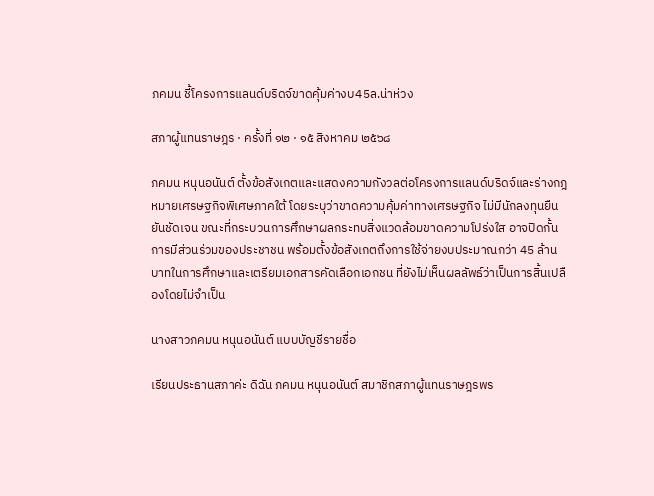ภคมน ชี้โครงการแลนด์บริดจ์ขาดคุ้มค่างบ45ล.น่าห่วง

สภาผู้แทนราษฎร · ครั้งที่ ๑๒ · ๑๕ สิงหาคม ๒๕๖๘

ภคมน หนุนอนันต์ ตั้งข้อสังเกตและแสดงความกังวลต่อโครงการแลนด์บริดจ์และร่างกฎหมายเศรษฐกิจพิเศษภาคใต้ โดยระบุว่าขาดความคุ้มค่าทางเศรษฐกิจ ไม่มีนักลงทุนยืนยันชัดเจน ขณะที่กระบวนการศึกษาผลกระทบสิ่งแวดล้อมขาดความโปร่งใส อาจปิดกั้นการมีส่วนร่วมของประชาชน พร้อมตั้งข้อสังเกตถึงการใช้จ่ายงบประมาณกว่า 45 ล้านบาทในการศึกษาและเตรียมเอกสารคัดเลือกเอกชน ที่ยังไม่เห็นผลลัพธ์ว่าเป็นการสิ้นเปลืองโดยไม่จำเป็น

นางสาวภคมน หนุนอนันต์ แบบบัญชีรายชื่อ

เรียนประธานสภาค่ะ ดิฉัน ภคมน หนุนอนันต์ สมาชิกสภาผู้แทนราษฎรพร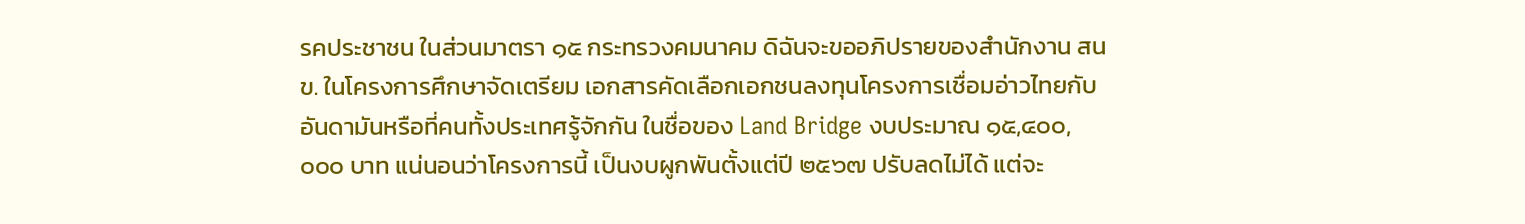รคประชาชน ในส่วนมาตรา ๑๕ กระทรวงคมนาคม ดิฉันจะขออภิปรายของสำนักงาน สนข. ในโครงการศึกษาจัดเตรียม เอกสารคัดเลือกเอกชนลงทุนโครงการเชื่อมอ่าวไทยกับอันดามันหรือที่คนทั้งประเทศรู้จักกัน ในชื่อของ Land Bridge งบประมาณ ๑๕,๔๐๐,๐๐๐ บาท แน่นอนว่าโครงการนี้ เป็นงบผูกพันตั้งแต่ปี ๒๕๖๗ ปรับลดไม่ได้ แต่จะ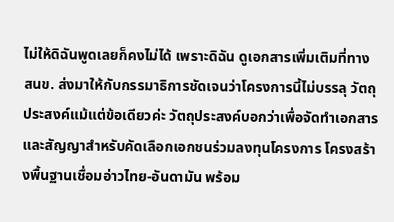ไม่ให้ดิฉันพูดเลยก็คงไม่ได้ เพราะดิฉัน ดูเอกสารเพิ่มเติมที่ทาง สนข. ส่งมาให้กับกรรมาธิการชัดเจนว่าโครงการนี้ไม่บรรลุ วัตถุประสงค์แม้แต่ข้อเดียวค่ะ วัตถุประสงค์บอกว่าเพื่อจัดทำเอกสารและสัญญาสำหรับคัดเลือกเอกชนร่วมลงทุนโครงการ โครงสร้างพื้นฐานเชื่อมอ่าวไทย-อันดามัน พร้อม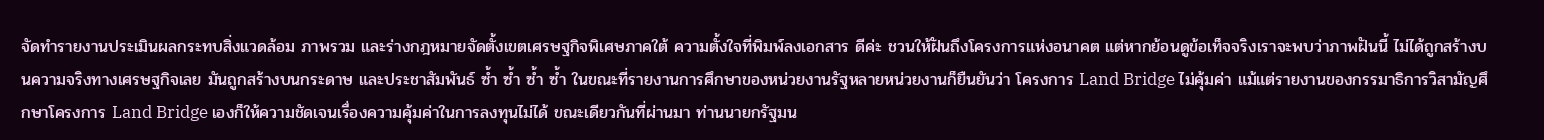จัดทำรายงานประเมินผลกระทบสิ่งแวดล้อม ภาพรวม และร่างกฎหมายจัดตั้งเขตเศรษฐกิจพิเศษภาคใต้ ความตั้งใจที่พิมพ์ลงเอกสาร ดีค่ะ ชวนให้ฝันถึงโครงการแห่งอนาคต แต่หากย้อนดูข้อเท็จจริงเราจะพบว่าภาพฝันนี้ ไม่ได้ถูกสร้างบนความจริงทางเศรษฐกิจเลย มันถูกสร้างบนกระดาษ และประชาสัมพันธ์ ซ้ำ ซ้ำ ซ้ำ ซ้ำ ในขณะที่รายงานการศึกษาของหน่วยงานรัฐหลายหน่วยงานก็ยืนยันว่า โครงการ Land Bridge ไม่คุ้มค่า แม้แต่รายงานของกรรมาธิการวิสามัญศึกษาโครงการ Land Bridge เองก็ให้ความชัดเจนเรื่องความคุ้มค่าในการลงทุนไม่ได้ ขณะเดียวกันที่ผ่านมา ท่านนายกรัฐมน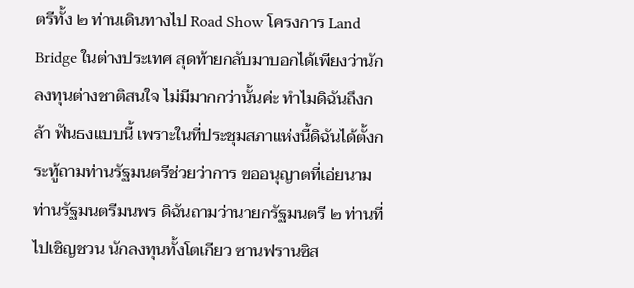ตรีทั้ง ๒ ท่านเดินทางไป Road Show โครงการ Land Bridge ในต่างประเทศ สุดท้ายกลับมาบอกได้เพียงว่านักลงทุนต่างชาติสนใจ ไม่มีมากกว่านั้นค่ะ ทำไมดิฉันถึงกล้า ฟันธงแบบนี้ เพราะในที่ประชุมสภาแห่งนี้ดิฉันได้ตั้งกระทู้ถามท่านรัฐมนตรีช่วยว่าการ ขออนุญาตที่เอ่ยนาม ท่านรัฐมนตรีมนพร ดิฉันถามว่านายกรัฐมนตรี ๒ ท่านที่ไปเชิญชวน นักลงทุนทั้งโตเกียว ซานฟรานซิส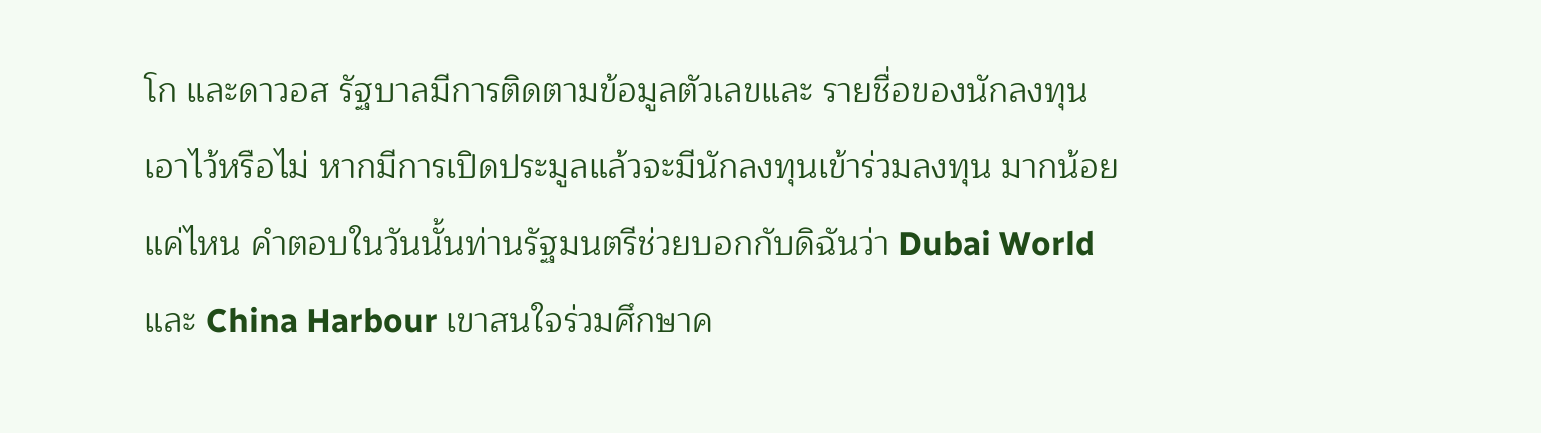โก และดาวอส รัฐบาลมีการติดตามข้อมูลตัวเลขและ รายชื่อของนักลงทุนเอาไว้หรือไม่ หากมีการเปิดประมูลแล้วจะมีนักลงทุนเข้าร่วมลงทุน มากน้อยแค่ไหน คำตอบในวันนั้นท่านรัฐมนตรีช่วยบอกกับดิฉันว่า Dubai World และ China Harbour เขาสนใจร่วมศึกษาค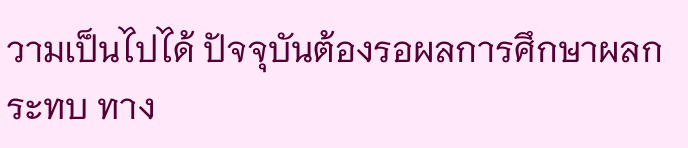วามเป็นไปได้ ปัจจุบันต้องรอผลการศึกษาผลกระทบ ทาง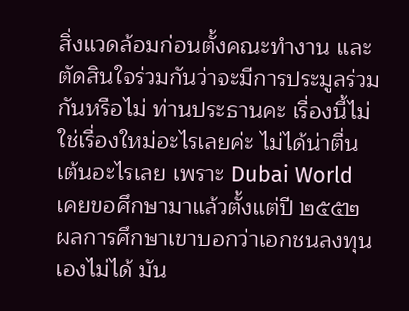สิ่งแวดล้อมก่อนตั้งคณะทำงาน และตัดสินใจร่วมกันว่าจะมีการประมูลร่วมกันหรือไม่ ท่านประธานคะ เรื่องนี้ไม่ใช่เรื่องใหม่อะไรเลยค่ะ ไม่ได้น่าตื่นเต้นอะไรเลย เพราะ Dubai World เคยขอศึกษามาแล้วตั้งแต่ปี ๒๕๕๒ ผลการศึกษาเขาบอกว่าเอกชนลงทุนเองไม่ได้ มัน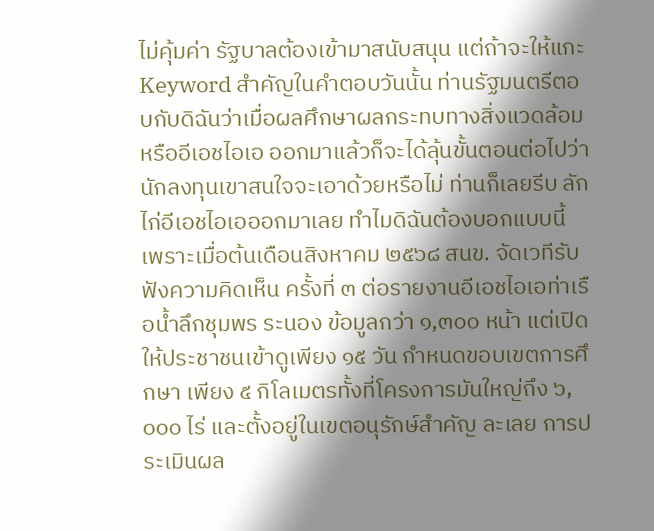ไม่คุ้มค่า รัฐบาลต้องเข้ามาสนับสนุน แต่ถ้าจะให้แกะ Keyword สำคัญในคำตอบวันนั้น ท่านรัฐมนตรีตอบกับดิฉันว่าเมื่อผลศึกษาผลกระทบทางสิ่งแวดล้อมหรืออีเอชไอเอ ออกมาแล้วก็จะได้ลุ้นขั้นตอนต่อไปว่านักลงทุนเขาสนใจจะเอาด้วยหรือไม่ ท่านก็เลยรีบ ลักไก่อีเอชไอเอออกมาเลย ทำไมดิฉันต้องบอกแบบนี้ เพราะเมื่อต้นเดือนสิงหาคม ๒๕๖๘ สนข. จัดเวทีรับฟังความคิดเห็น ครั้งที่ ๓ ต่อรายงานอีเอชไอเอท่าเรือน้ำลึกชุมพร ระนอง ข้อมูลกว่า ๑,๓๐๐ หน้า แต่เปิดให้ประชาชนเข้าดูเพียง ๑๕ วัน กำหนดขอบเขตการศึกษา เพียง ๕ กิโลเมตรทั้งที่โครงการมันใหญ่ถึง ๖,๐๐๐ ไร่ และตั้งอยู่ในเขตอนุรักษ์สำคัญ ละเลย การประเมินผล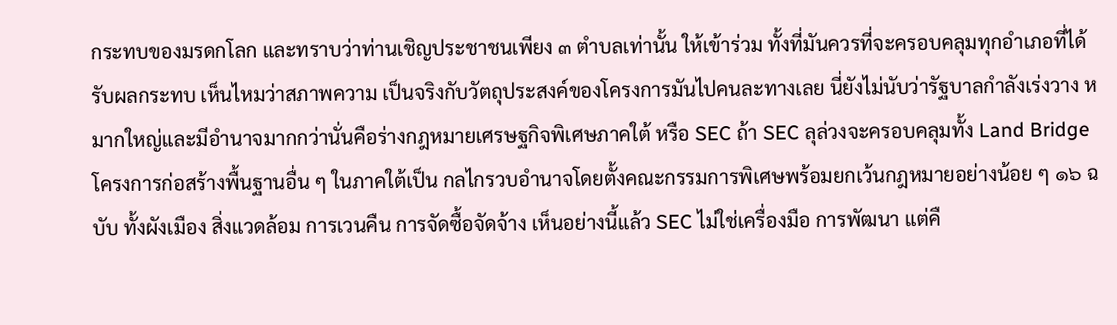กระทบของมรดกโลก และทราบว่าท่านเชิญประชาชนเพียง ๓ ตำบลเท่านั้น ให้เข้าร่วม ทั้งที่มันควรที่จะครอบคลุมทุกอำเภอที่ได้รับผลกระทบ เห็นไหมว่าสภาพความ เป็นจริงกับวัตถุประสงค์ของโครงการมันไปคนละทางเลย นี่ยังไม่นับว่ารัฐบาลกำลังเร่งวาง หมากใหญ่และมีอำนาจมากกว่านั่นคือร่างกฎหมายเศรษฐกิจพิเศษภาคใต้ หรือ SEC ถ้า SEC ลุล่วงจะครอบคลุมทั้ง Land Bridge โครงการก่อสร้างพื้นฐานอื่น ๆ ในภาคใต้เป็น กลไกรวบอำนาจโดยตั้งคณะกรรมการพิเศษพร้อมยกเว้นกฎหมายอย่างน้อย ๆ ๑๖ ฉบับ ทั้งผังเมือง สิ่งแวดล้อม การเวนคืน การจัดซื้อจัดจ้าง เห็นอย่างนี้แล้ว SEC ไม่ใช่เครื่องมือ การพัฒนา แต่คื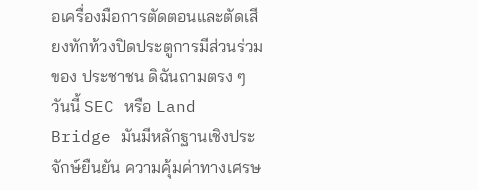อเครื่องมือการตัดตอนและตัดเสียงทักท้วงปิดประตูการมีส่วนร่วมของ ประชาชน ดิฉันถามตรง ๆ วันนี้ SEC หรือ Land Bridge มันมีหลักฐานเชิงประจักษ์ยืนยัน ความคุ้มค่าทางเศรษ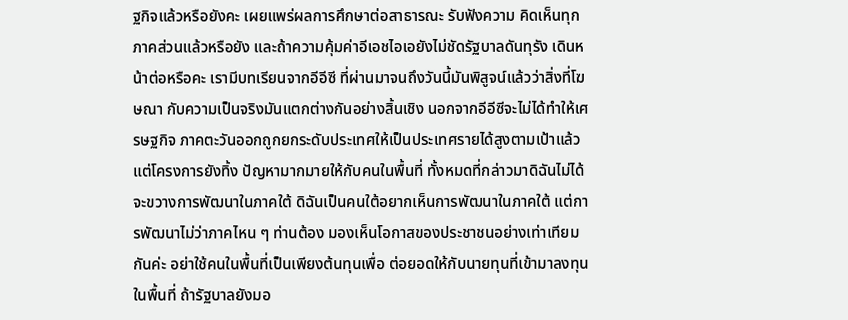ฐกิจแล้วหรือยังคะ เผยแพร่ผลการศึกษาต่อสาธารณะ รับฟังความ คิดเห็นทุกภาคส่วนแล้วหรือยัง และถ้าความคุ้มค่าอีเอชไอเอยังไม่ชัดรัฐบาลดันทุรัง เดินหน้าต่อหรือคะ เรามีบทเรียนจากอีอีซี ที่ผ่านมาจนถึงวันนี้มันพิสูจน์แล้วว่าสิ่งที่โฆษณา กับความเป็นจริงมันแตกต่างกันอย่างสิ้นเชิง นอกจากอีอีซีจะไม่ได้ทำให้เศรษฐกิจ ภาคตะวันออกถูกยกระดับประเทศให้เป็นประเทศรายได้สูงตามเป้าแล้ว แต่โครงการยังทิ้ง ปัญหามากมายให้กับคนในพื้นที่ ทั้งหมดที่กล่าวมาดิฉันไม่ได้จะขวางการพัฒนาในภาคใต้ ดิฉันเป็นคนใต้อยากเห็นการพัฒนาในภาคใต้ แต่การพัฒนาไม่ว่าภาคไหน ๆ ท่านต้อง มองเห็นโอกาสของประชาชนอย่างเท่าเทียมกันค่ะ อย่าใช้คนในพื้นที่เป็นเพียงต้นทุนเพื่อ ต่อยอดให้กับนายทุนที่เข้ามาลงทุนในพื้นที่ ถ้ารัฐบาลยังมอ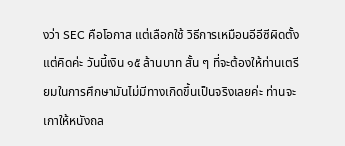งว่า SEC คือโอกาส แต่เลือกใช้ วิธีการเหมือนอีอีซีผิดตั้งแต่คิดค่ะ วันนี้เงิน ๑๕ ล้านบาท สั้น ๆ ที่จะต้องให้ท่านเตรียมในการศึกษามันไม่มีทางเกิดขึ้นเป็นจริงเลยค่ะ ท่านจะเกาให้หนังถล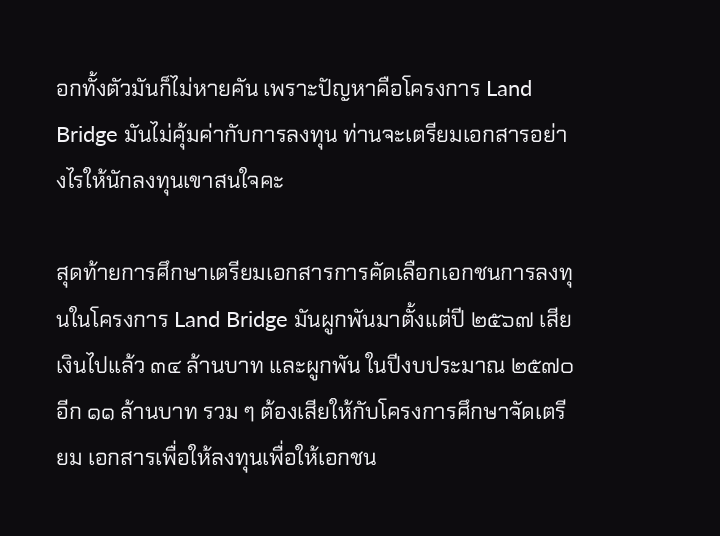อกทั้งตัวมันก็ไม่หายคัน เพราะปัญหาคือโครงการ Land Bridge มันไม่คุ้มค่ากับการลงทุน ท่านจะเตรียมเอกสารอย่างไรให้นักลงทุนเขาสนใจคะ

สุดท้ายการศึกษาเตรียมเอกสารการคัดเลือกเอกชนการลงทุนในโครงการ Land Bridge มันผูกพันมาตั้งแต่ปี ๒๕๖๗ เสียเงินไปแล้ว ๓๔ ล้านบาท และผูกพัน ในปีงบประมาณ ๒๕๗๐ อีก ๑๑ ล้านบาท รวม ๆ ต้องเสียให้กับโครงการศึกษาจัดเตรียม เอกสารเพื่อให้ลงทุนเพื่อให้เอกชน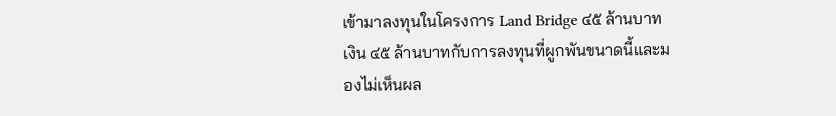เข้ามาลงทุนในโครงการ Land Bridge ๔๕ ล้านบาท เงิน ๔๕ ล้านบาทกับการลงทุนที่ผูกพันขนาดนี้และมองไม่เห็นผล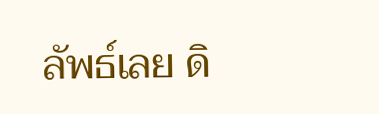ลัพธ์เลย ดิ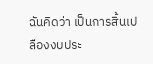ฉันคิดว่า เป็นการสิ้นเปลืองงบประ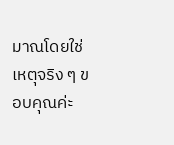มาณโดยใช่เหตุจริง ๆ ขอบคุณค่ะ